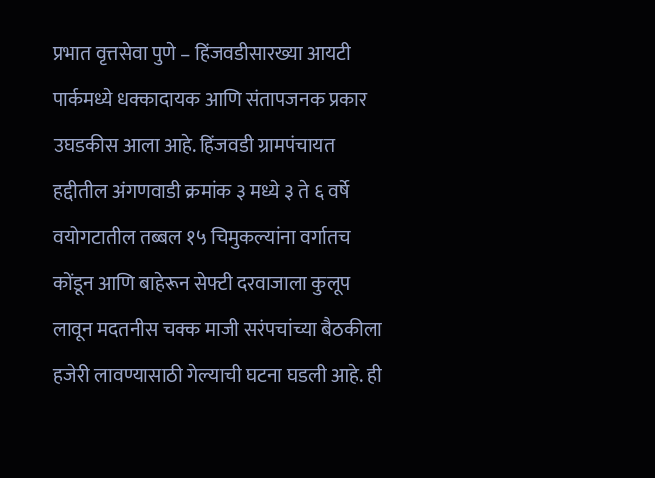प्रभात वृत्तसेवा पुणे – हिंजवडीसारख्या आयटी पार्कमध्ये धक्कादायक आणि संतापजनक प्रकार उघडकीस आला आहे. हिंजवडी ग्रामपंचायत हद्दीतील अंगणवाडी क्रमांक ३ मध्ये ३ ते ६ वर्षे वयोगटातील तब्बल १५ चिमुकल्यांना वर्गातच कोंडून आणि बाहेरून सेफ्टी दरवाजाला कुलूप लावून मदतनीस चक्क माजी सरंपचांच्या बैठकीला हजेरी लावण्यासाठी गेल्याची घटना घडली आहे. ही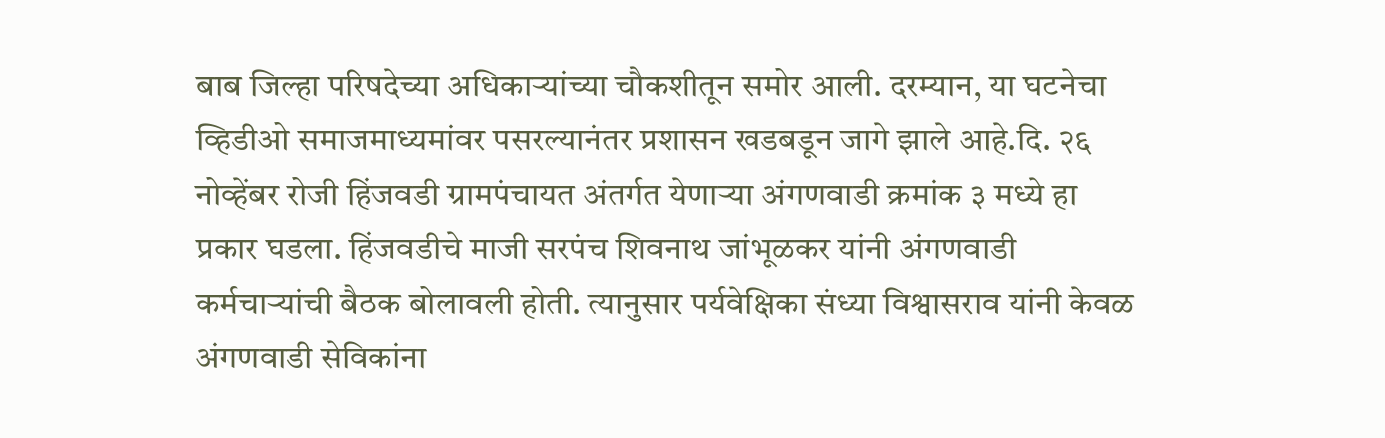बाब जिल्हा परिषदेच्या अधिकाऱ्यांच्या चौकशीतून समोर आली. दरम्यान, या घटनेचा व्हिडीओ समाजमाध्यमांवर पसरल्यानंतर प्रशासन खडबडून जागे झाले आहे.दि. २६ नोव्हेंबर रोजी हिंजवडी ग्रामपंचायत अंतर्गत येणाऱ्या अंगणवाडी क्रमांक ३ मध्ये हा प्रकार घडला. हिंजवडीचे माजी सरपंच शिवनाथ जांभूळकर यांनी अंगणवाडी कर्मचाऱ्यांची बैठक बोलावली होती. त्यानुसार पर्यवेक्षिका संध्या विश्वासराव यांनी केवळ अंगणवाडी सेविकांना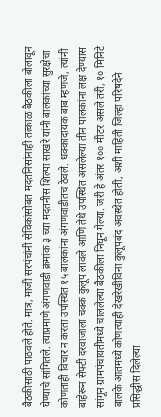बैठकीसाठी पाठवले होते. मात्र, माजी सरपंचांनी सेविकांसोबत मदतनिसांनाही तत्काळ बैठकीला बोलावून घेण्याचे सांगितले. त्याप्रमाणे अंगणवाडी क्रमांक ३ च्या मदतनीस शिल्पा साखरे यांनी बालकांच्या सुरक्षेचा कोणताही विचार न करता उपस्थित १५ बालकांना अंगणवाडीतच ठेवले. धक्कादायक बाब म्हणजे, त्यांनी बाहेरून सेफ्टी दरवाजाला चक्क कुलूप लावले आणि तेथे उपस्थित असलेल्या तीन पालकांना लक्ष देण्यास सांगून ग्रामपंचायतीमध्ये चाललेल्या बैठकीला निघून गेल्या. जरी हे अंतर १०० मीटर असले तरी, १० मिनिटे बालके आतमध्ये कोणत्याही देखरेखीविना कुलूपबंद अवस्थेत होती, अशी माहिती जिल्हा परिषदेने प्रसिद्धीस दिलेल्या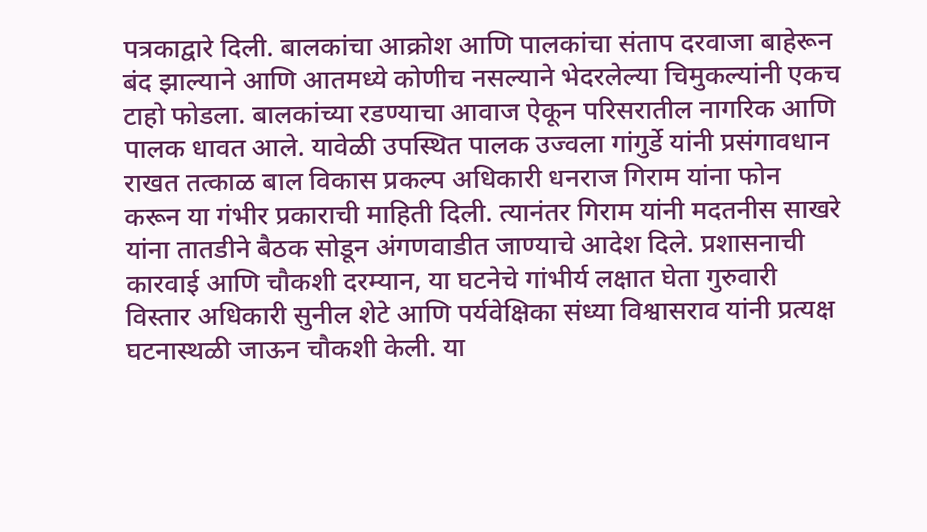पत्रकाद्वारे दिली. बालकांचा आक्रोश आणि पालकांचा संताप दरवाजा बाहेरून बंद झाल्याने आणि आतमध्ये कोणीच नसल्याने भेदरलेल्या चिमुकल्यांनी एकच टाहो फोडला. बालकांच्या रडण्याचा आवाज ऐकून परिसरातील नागरिक आणि पालक धावत आले. यावेळी उपस्थित पालक उज्वला गांगुर्डे यांनी प्रसंगावधान राखत तत्काळ बाल विकास प्रकल्प अधिकारी धनराज गिराम यांना फोन करून या गंभीर प्रकाराची माहिती दिली. त्यानंतर गिराम यांनी मदतनीस साखरे यांना तातडीने बैठक सोडून अंगणवाडीत जाण्याचे आदेश दिले. प्रशासनाची कारवाई आणि चौकशी दरम्यान, या घटनेचे गांभीर्य लक्षात घेता गुरुवारी विस्तार अधिकारी सुनील शेटे आणि पर्यवेक्षिका संध्या विश्वासराव यांनी प्रत्यक्ष घटनास्थळी जाऊन चौकशी केली. या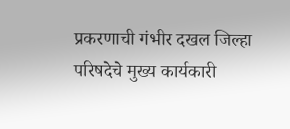प्रकरणाची गंभीर दखल जिल्हा परिषदेचे मुख्य कार्यकारी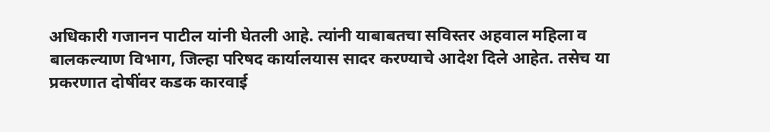अधिकारी गजानन पाटील यांनी घेतली आहे. त्यांनी याबाबतचा सविस्तर अहवाल महिला व बालकल्याण विभाग, जिल्हा परिषद कार्यालयास सादर करण्याचे आदेश दिले आहेत. तसेच या प्रकरणात दोषींवर कडक कारवाई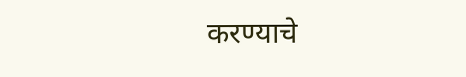करण्याचे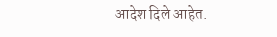आदेश दिले आहेत.